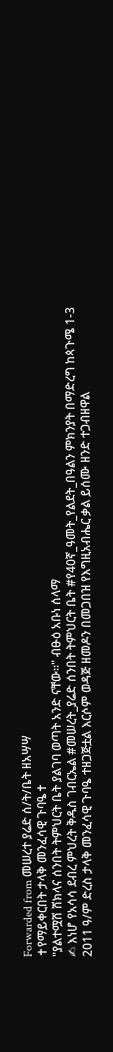Forwarded from መሠረተ ያሬድ ሰ/ት/ቤት ዘአሣሣ
✝የማይቀርበት ታላቅ መንፈሳዊ ጉባዔ✝
"ያልተሟሸ ሸክላና ሰንበት ትምህርት ቤት ያልገባ ወጣት አንድ ናቸው።" ብፁዕ አቡነ ሰላማ
✍ እነሆ የአሳሳ ደብረ ምህረት ቅዱስ ገብርኤል #መሠረት_ያሬድ ሰንበት ትምህርት ቤት #የ40ኛ_ዓመት_የልደት_በዓልን ምክንያት በማድረግ ከጳጉሜ 1-3 2011 ዓ/ም ድረስ ታላቅ መንፈሳዊ ጉባዔ ተዘጋጅቷል እርሶም ወዳጅ ዘመዶን በመጋበዝ የእግዚአብሔር ቃል ይሰሙ ዘንድ ተጋብዘዋል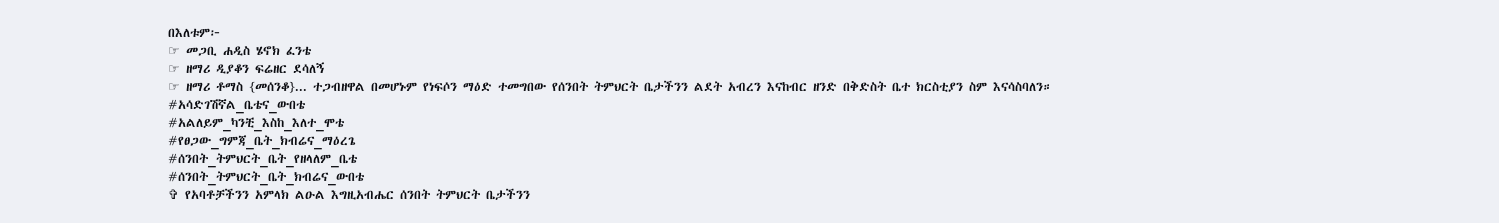በእለቱም፦
☞ መጋቢ ሐዲስ ሄኖክ ፈንቴ
☞ ዘማሪ ዲያቆን ፍሬዘር ደሳለኝ
☞ ዘማሪ ቶማስ {መሰንቆ}... ተጋብዘዋል በመሆኑም የነፍሶን ማዕድ ተመግበው የሰንበት ትምህርት ቤታችንን ልደት አብረን እናከብር ዘንድ በቅድስት ቤተ ክርስቲያን ስም እናሳስባለን።
#አሳድገሽኛል_ቤቴና_ውበቴ
#አልለይም_ካንቺ_እስከ_እለተ_ሞቴ
#የፀጋው_ግምጃ_ቤት_ክብሬና_ማዕረጌ
#ሰንበት_ትምህርት_ቤት_የዘላለም_ቤቴ
#ሰንበት_ትምህርት_ቤት_ክብሬና_ውበቴ
✞ የአባቶቻችንን አምላክ ልዑል እግዚአብሔር ሰንበት ትምህርት ቤታችንን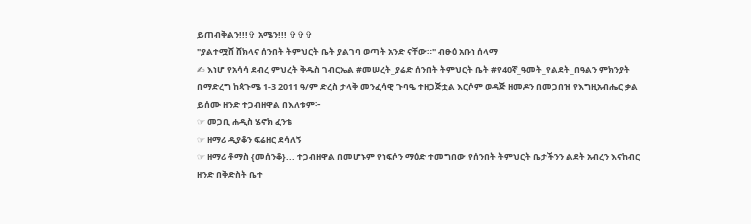ይጠብቅልን!!!✞ አሜን!!! ✞✞✞
"ያልተሟሸ ሸክላና ሰንበት ትምህርት ቤት ያልገባ ወጣት አንድ ናቸው።" ብፁዕ አቡነ ሰላማ
✍ እነሆ የአሳሳ ደብረ ምህረት ቅዱስ ገብርኤል #መሠረት_ያሬድ ሰንበት ትምህርት ቤት #የ40ኛ_ዓመት_የልደት_በዓልን ምክንያት በማድረግ ከጳጉሜ 1-3 2011 ዓ/ም ድረስ ታላቅ መንፈሳዊ ጉባዔ ተዘጋጅቷል እርሶም ወዳጅ ዘመዶን በመጋበዝ የእግዚአብሔር ቃል ይሰሙ ዘንድ ተጋብዘዋል በእለቱም፦
☞ መጋቢ ሐዲስ ሄኖክ ፈንቴ
☞ ዘማሪ ዲያቆን ፍሬዘር ደሳለኝ
☞ ዘማሪ ቶማስ {መሰንቆ}... ተጋብዘዋል በመሆኑም የነፍሶን ማዕድ ተመግበው የሰንበት ትምህርት ቤታችንን ልደት አብረን እናከብር ዘንድ በቅድስት ቤተ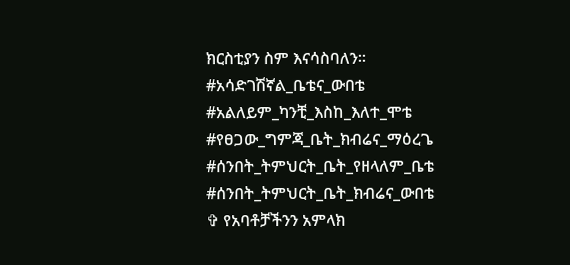ክርስቲያን ስም እናሳስባለን።
#አሳድገሽኛል_ቤቴና_ውበቴ
#አልለይም_ካንቺ_እስከ_እለተ_ሞቴ
#የፀጋው_ግምጃ_ቤት_ክብሬና_ማዕረጌ
#ሰንበት_ትምህርት_ቤት_የዘላለም_ቤቴ
#ሰንበት_ትምህርት_ቤት_ክብሬና_ውበቴ
✞ የአባቶቻችንን አምላክ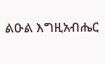ልዑል እግዚአብሔር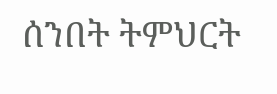ሰንበት ትምህርት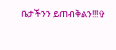ቤታችንን ይጠብቅልን!!!✞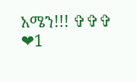አሜን!!! ✞✞✞
❤1